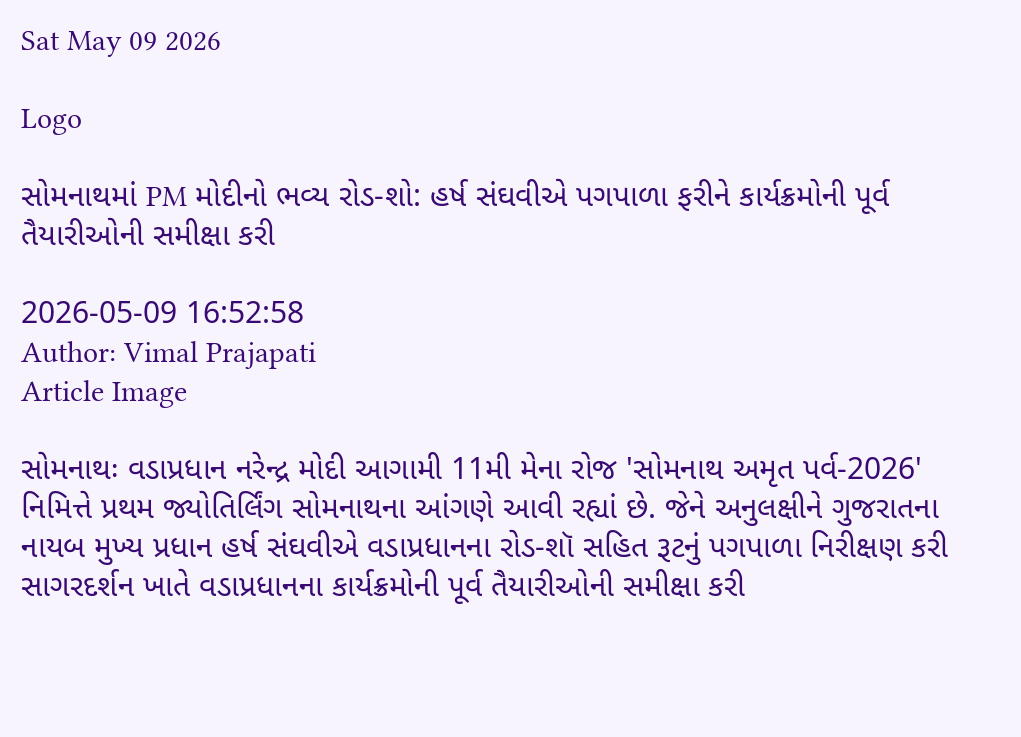Sat May 09 2026

Logo

સોમનાથમાં PM મોદીનો ભવ્ય રોડ-શો: હર્ષ સંઘવીએ પગપાળા ફરીને કાર્યક્રમોની પૂર્વ તૈયારીઓની સમીક્ષા કરી

2026-05-09 16:52:58
Author: Vimal Prajapati
Article Image

સોમનાથઃ વડાપ્રધાન નરેન્દ્ર મોદી આગામી 11મી મેના રોજ 'સોમનાથ અમૃત પર્વ-2026' નિમિત્તે પ્રથમ જ્યોતિર્લિંગ સોમનાથના આંગણે આવી રહ્યાં છે. જેને અનુલક્ષીને ગુજરાતના નાયબ મુખ્ય પ્રધાન હર્ષ સંઘવીએ વડાપ્રધાનના રોડ-શૉ સહિત રૂટનું પગપાળા નિરીક્ષણ કરી સાગરદર્શન ખાતે વડાપ્રધાનના કાર્યક્રમોની પૂર્વ તૈયારીઓની સમીક્ષા કરી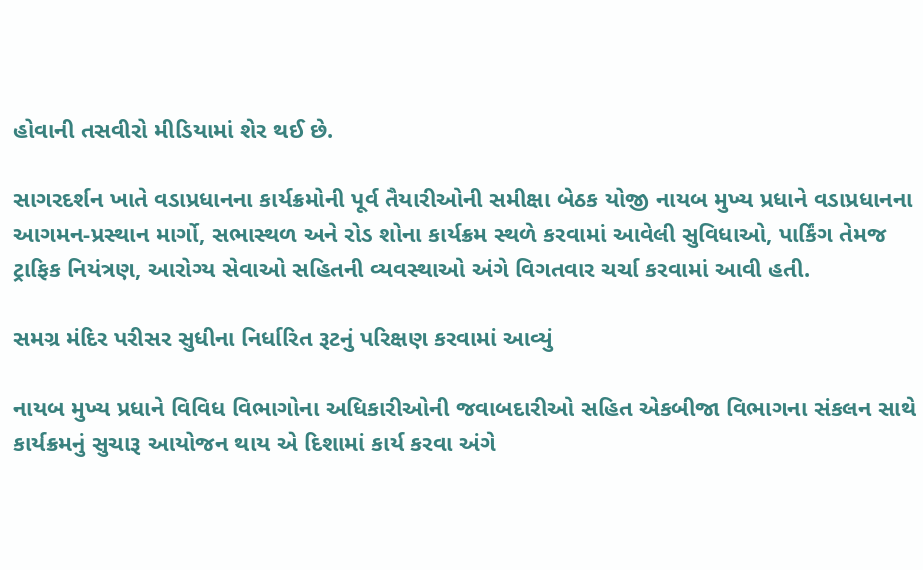હોવાની તસવીરો મીડિયામાં શેર થઈ છે.

સાગરદર્શન ખાતે વડાપ્રધાનના કાર્યક્રમોની પૂર્વ તૈયારીઓની સમીક્ષા બેઠક યોજી નાયબ મુખ્ય પ્રધાને વડાપ્રધાનના આગમન-પ્રસ્થાન માર્ગો, સભાસ્થળ અને રોડ શોના કાર્યક્રમ સ્થળે કરવામાં આવેલી સુવિધાઓ, પાર્કિંગ તેમજ ટ્રાફિક નિયંત્રણ, આરોગ્ય સેવાઓ સહિતની વ્યવસ્થાઓ અંગે વિગતવાર ચર્ચા કરવામાં આવી હતી.

સમગ્ર મંદિર પરીસર સુધીના નિર્ધારિત રૂટનું પરિક્ષણ કરવામાં આવ્યું

નાયબ મુખ્ય પ્રધાને વિવિધ વિભાગોના અધિકારીઓની જવાબદારીઓ સહિત એકબીજા વિભાગના સંકલન સાથે કાર્યક્રમનું સુચારૂ આયોજન થાય એ દિશામાં કાર્ય કરવા અંગે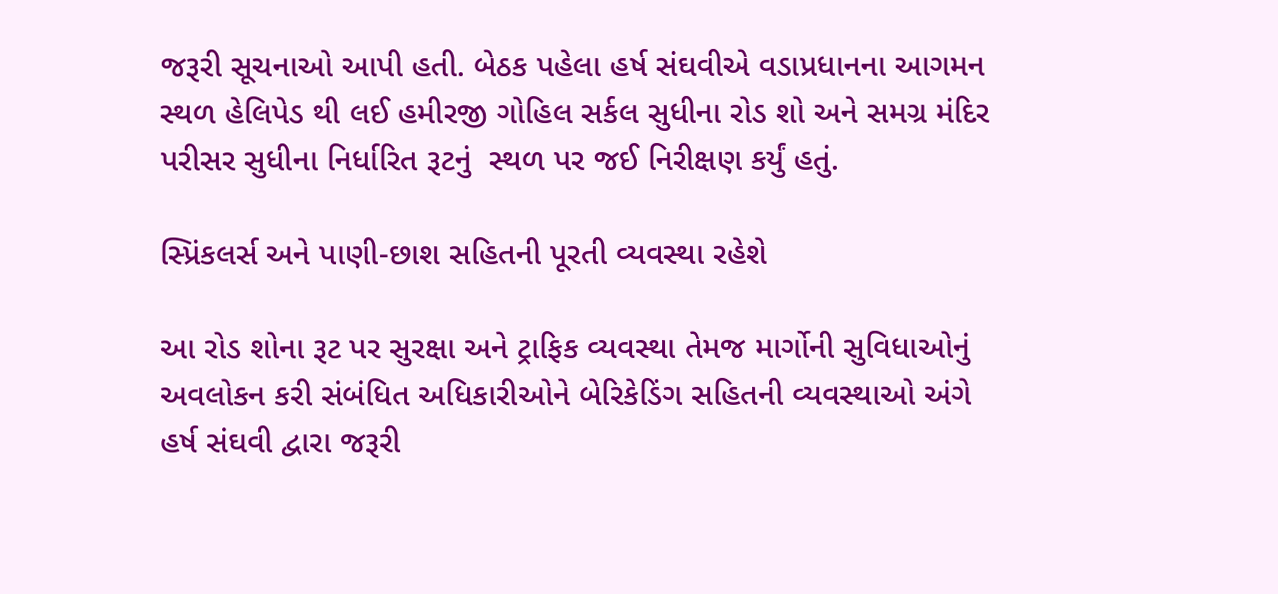જરૂરી સૂચનાઓ આપી હતી. બેઠક પહેલા હર્ષ સંઘવીએ વડાપ્રધાનના આગમન સ્થળ હેલિપેડ થી લઈ હમીરજી ગોહિલ સર્કલ સુધીના રોડ શો અને સમગ્ર મંદિર પરીસર સુધીના નિર્ધારિત રૂટનું  સ્થળ પર જઈ નિરીક્ષણ કર્યું હતું.

સ્પ્રિંકલર્સ અને પાણી-છાશ સહિતની પૂરતી વ્યવસ્થા રહેશે

આ રોડ શોના રૂટ પર સુરક્ષા અને ટ્રાફિક વ્યવસ્થા તેમજ માર્ગોની સુવિધાઓનું અવલોકન કરી સંબંધિત અધિકારીઓને બેરિકેડિંગ સહિતની વ્યવસ્થાઓ અંગે હર્ષ સંઘવી દ્વારા જરૂરી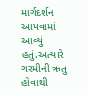માર્ગદર્શન આપવામાં આવ્યું હતું.અત્યારે ગરમીની ઋતુ હોવાથી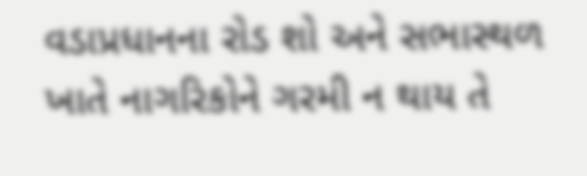વડાપ્રધાનના રોડ શો અને સભાસ્થળ ખાતે નાગરિકોને ગરમી ન થાય તે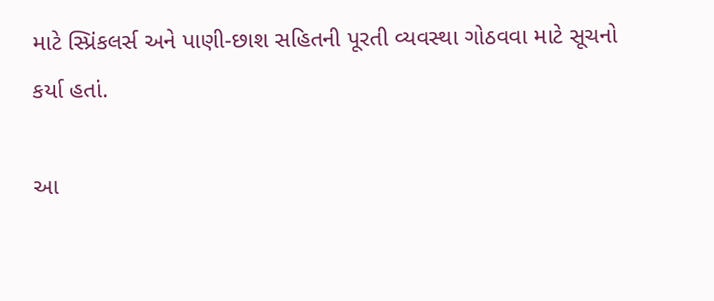માટે સ્પ્રિંકલર્સ અને પાણી-છાશ સહિતની પૂરતી વ્યવસ્થા ગોઠવવા માટે સૂચનો કર્યા હતાં.

આ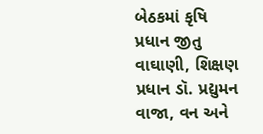બેઠકમાં કૃષિ પ્રધાન જીતુ વાઘાણી, શિક્ષણ પ્રધાન ડૉ. પ્રદ્યુમન વાજા, વન અને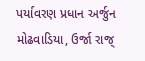પર્યાવરણ પ્રધાન અર્જુન મોઢવાડિયા, ઉર્જા રાજ્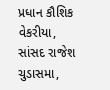પ્રધાન કૌશિક વેકરીયા, સાંસદ રાજેશ ચુડાસમા,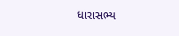ધારાસભ્ય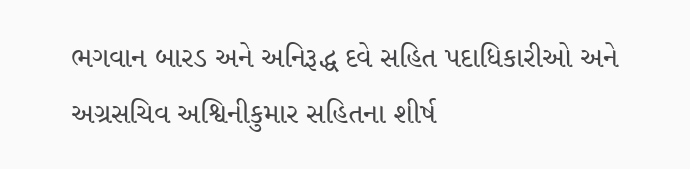ભગવાન બારડ અને અનિરૂદ્ધ દવે સહિત પદાધિકારીઓ અને અગ્રસચિવ અશ્વિનીકુમાર સહિતના શીર્ષ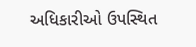અધિકારીઓ ઉપસ્થિત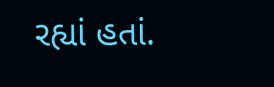રહ્યાં હતાં.